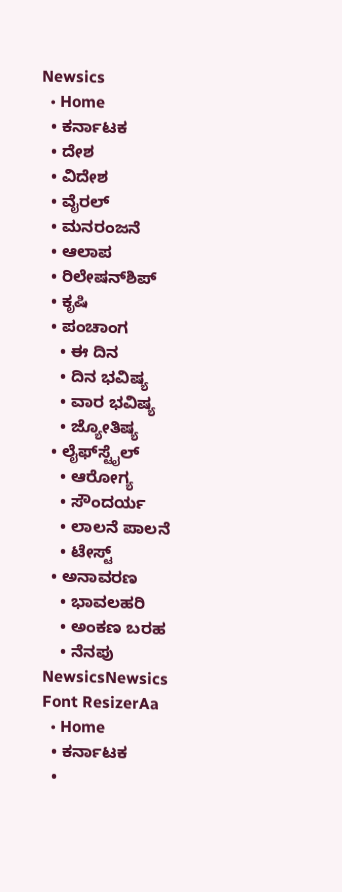Newsics
  • Home
  • ಕರ್ನಾಟಕ
  • ದೇಶ
  • ವಿದೇಶ
  • ವೈರಲ್
  • ಮನರಂಜನೆ
  • ಆಲಾಪ
  • ರಿಲೇಷನ್‌ಶಿಪ್
  • ಕೃಷಿ
  • ಪಂಚಾಂಗ
    • ಈ ದಿನ
    • ದಿನ ಭವಿಷ್ಯ
    • ವಾರ ಭವಿಷ್ಯ
    • ಜ್ಯೋತಿಷ್ಯ
  • ಲೈಫ್‌ಸ್ಟೈಲ್
    • ಆರೋಗ್ಯ
    • ಸೌಂದರ್ಯ
    • ಲಾಲನೆ ಪಾಲನೆ
    • ಟೇಸ್ಟ್
  • ಅನಾವರಣ
    • ಭಾವಲಹರಿ
    • ಅಂಕಣ ಬರಹ
    • ನೆನಪು
NewsicsNewsics
Font ResizerAa
  • Home
  • ಕರ್ನಾಟಕ
  •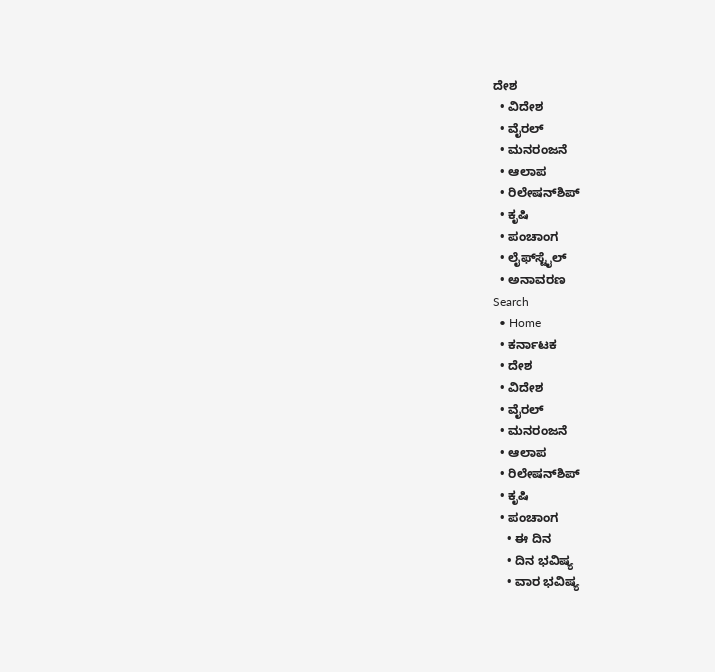ದೇಶ
  • ವಿದೇಶ
  • ವೈರಲ್
  • ಮನರಂಜನೆ
  • ಆಲಾಪ
  • ರಿಲೇಷನ್‌ಶಿಪ್
  • ಕೃಷಿ
  • ಪಂಚಾಂಗ
  • ಲೈಫ್‌ಸ್ಟೈಲ್
  • ಅನಾವರಣ
Search
  • Home
  • ಕರ್ನಾಟಕ
  • ದೇಶ
  • ವಿದೇಶ
  • ವೈರಲ್
  • ಮನರಂಜನೆ
  • ಆಲಾಪ
  • ರಿಲೇಷನ್‌ಶಿಪ್
  • ಕೃಷಿ
  • ಪಂಚಾಂಗ
    • ಈ ದಿನ
    • ದಿನ ಭವಿಷ್ಯ
    • ವಾರ ಭವಿಷ್ಯ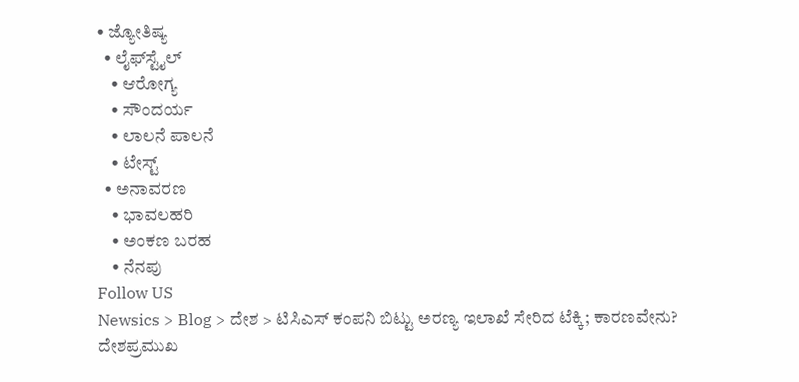• ಜ್ಯೋತಿಷ್ಯ
  • ಲೈಫ್‌ಸ್ಟೈಲ್
    • ಆರೋಗ್ಯ
    • ಸೌಂದರ್ಯ
    • ಲಾಲನೆ ಪಾಲನೆ
    • ಟೇಸ್ಟ್
  • ಅನಾವರಣ
    • ಭಾವಲಹರಿ
    • ಅಂಕಣ ಬರಹ
    • ನೆನಪು
Follow US
Newsics > Blog > ದೇಶ > ಟಿಸಿಎಸ್ ಕಂಪನಿ ಬಿಟ್ಟು ಅರಣ್ಯ ಇಲಾಖೆ ಸೇರಿದ ಟೆಕ್ಕಿ; ಕಾರಣವೇನು?
ದೇಶಪ್ರಮುಖ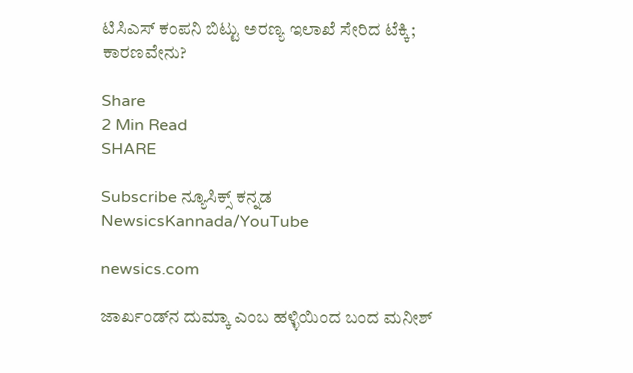ಟಿಸಿಎಸ್ ಕಂಪನಿ ಬಿಟ್ಟು ಅರಣ್ಯ ಇಲಾಖೆ ಸೇರಿದ ಟೆಕ್ಕಿ; ಕಾರಣವೇನು?

Share
2 Min Read
SHARE

Subscribe ನ್ಯೂಸಿಕ್ಸ್ ಕನ್ನಡ NewsicsKannada/YouTube

newsics.com

ಜಾರ್ಖಂಡ್‌ನ ದುಮ್ಕಾ ಎಂಬ ಹಳ್ಳಿಯಿಂದ ಬಂದ ಮನೀಶ್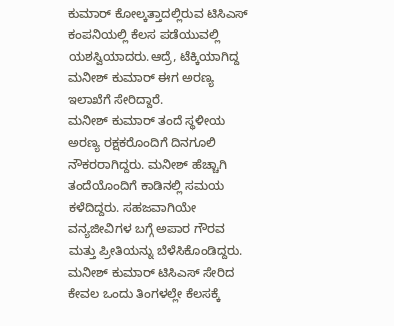ಕುಮಾರ್ ಕೋಲ್ಕತ್ತಾದಲ್ಲಿರುವ ಟಿಸಿಎಸ್ ಕಂಪನಿಯಲ್ಲಿ ಕೆಲಸ ಪಡೆಯುವಲ್ಲಿ ಯಶಸ್ವಿಯಾದರು.ಆದ್ರೆ, ಟೆಕ್ಕಿಯಾಗಿದ್ದ ಮನೀಶ್ ಕುಮಾರ್ ಈಗ ಅರಣ್ಯ ಇಲಾಖೆಗೆ ಸೇರಿದ್ದಾರೆ.
ಮನೀಶ್ ಕುಮಾರ್ ತಂದೆ ಸ್ಥಳೀಯ ಅರಣ್ಯ ರಕ್ಷಕರೊಂದಿಗೆ ದಿನಗೂಲಿ ನೌಕರರಾಗಿದ್ದರು. ಮನೀಶ್ ಹೆಚ್ಚಾಗಿ ತಂದೆಯೊಂದಿಗೆ ಕಾಡಿನಲ್ಲಿ ಸಮಯ ಕಳೆದಿದ್ದರು. ಸಹಜವಾಗಿಯೇ ವನ್ಯಜೀವಿಗಳ ಬಗ್ಗೆ ಅಪಾರ ಗೌರವ ಮತ್ತು ಪ್ರೀತಿಯನ್ನು ಬೆಳೆಸಿಕೊಂಡಿದ್ದರು.
ಮನೀಶ್ ಕುಮಾರ್ ಟಿಸಿಎಸ್ ಸೇರಿದ ಕೇವಲ ಒಂದು ತಿಂಗಳಲ್ಲೇ ಕೆಲಸಕ್ಕೆ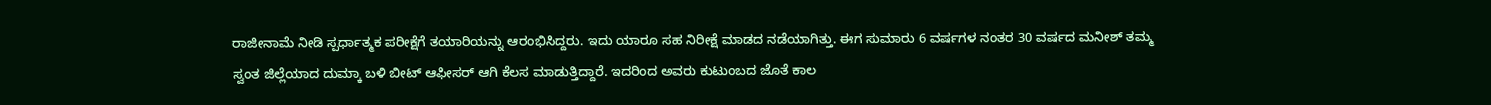ರಾಜೀನಾಮೆ ನೀಡಿ ಸ್ಪರ್ಧಾತ್ಮಕ ಪರೀಕ್ಷೆಗೆ ತಯಾರಿಯನ್ನು ಆರಂಭಿಸಿದ್ದರು. ಇದು ಯಾರೂ ಸಹ ನಿರೀಕ್ಷೆ ಮಾಡದ ನಡೆಯಾಗಿತ್ತು. ಈಗ ಸುಮಾರು 6 ವರ್ಷಗಳ ನಂತರ 30 ವರ್ಷದ ಮನೀಶ್ ತಮ್ಮ ಸ್ವಂತ ಜಿಲ್ಲೆಯಾದ ದುಮ್ಕಾ ಬಳಿ ಬೀಟ್ ಆಫೀಸರ್ ಆಗಿ ಕೆಲಸ ಮಾಡುತ್ತಿದ್ದಾರೆ. ಇದರಿಂದ ಅವರು ಕುಟುಂಬದ ಜೊತೆ ಕಾಲ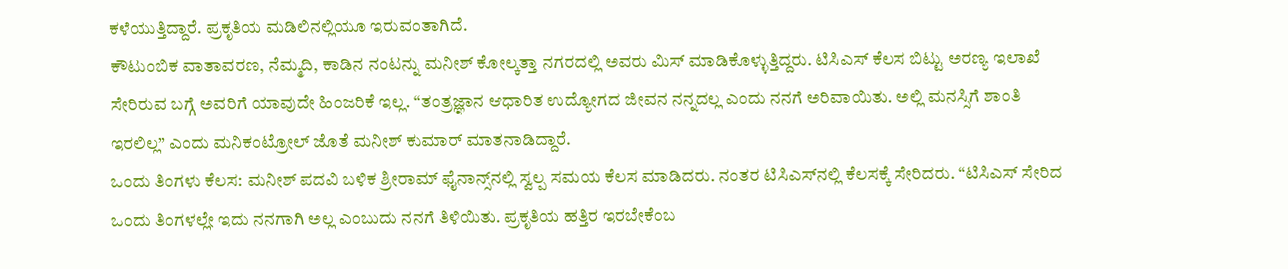ಕಳೆಯುತ್ತಿದ್ದಾರೆ. ಪ್ರಕೃತಿಯ ಮಡಿಲಿನಲ್ಲಿಯೂ ಇರುವಂತಾಗಿದೆ.
ಕೌಟುಂಬಿಕ ವಾತಾವರಣ, ನೆಮ್ಮದಿ, ಕಾಡಿನ ನಂಟನ್ನು ಮನೀಶ್ ಕೋಲ್ಕತ್ತಾ ನಗರದಲ್ಲಿ ಅವರು ಮಿಸ್ ಮಾಡಿಕೊಳ್ಳುತ್ತಿದ್ದರು. ಟಿಸಿಎಸ್ ಕೆಲಸ ಬಿಟ್ಟು ಅರಣ್ಯ ಇಲಾಖೆ ಸೇರಿರುವ ಬಗ್ಗೆ ಅವರಿಗೆ ಯಾವುದೇ ಹಿಂಜರಿಕೆ ಇಲ್ಲ. “ತಂತ್ರಜ್ಞಾನ ಆಧಾರಿತ ಉದ್ಯೋಗದ ಜೀವನ ನನ್ನದಲ್ಲ ಎಂದು ನನಗೆ ಅರಿವಾಯಿತು. ಅಲ್ಲಿ ಮನಸ್ಸಿಗೆ ಶಾಂತಿ ಇರಲಿಲ್ಲ” ಎಂದು ಮನಿಕಂಟ್ರೋಲ್ ಜೊತೆ ಮನೀಶ್ ಕುಮಾರ್ ಮಾತನಾಡಿದ್ದಾರೆ.
ಒಂದು ತಿಂಗಳು ಕೆಲಸ: ಮನೀಶ್ ಪದವಿ ಬಳಿಕ ಶ್ರೀರಾಮ್ ಫೈನಾನ್ಸ್‌ನಲ್ಲಿ ಸ್ವಲ್ಪ ಸಮಯ ಕೆಲಸ ಮಾಡಿದರು. ನಂತರ ಟಿಸಿಎಸ್‌ನಲ್ಲಿ ಕೆಲಸಕ್ಕೆ ಸೇರಿದರು. “ಟಿಸಿಎಸ್‌ ಸೇರಿದ ಒಂದು ತಿಂಗಳಲ್ಲೇ ಇದು ನನಗಾಗಿ ಅಲ್ಲ ಎಂಬುದು ನನಗೆ ತಿಳಿಯಿತು. ಪ್ರಕೃತಿಯ ಹತ್ತಿರ ಇರಬೇಕೆಂಬ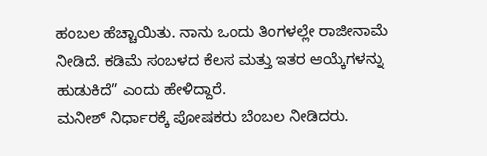ಹಂಬಲ ಹೆಚ್ಚಾಯಿತು. ನಾನು ಒಂದು ತಿಂಗಳಲ್ಲೇ ರಾಜೀನಾಮೆ ನೀಡಿದೆ. ಕಡಿಮೆ ಸಂಬಳದ ಕೆಲಸ ಮತ್ತು ಇತರ ಆಯ್ಕೆಗಳನ್ನು ಹುಡುಕಿದೆ” ಎಂದು ಹೇಳಿದ್ದಾರೆ.
ಮನೀಶ್ ನಿರ್ಧಾರಕ್ಕೆ ಪೋಷಕರು ಬೆಂಬಲ ನೀಡಿದರು.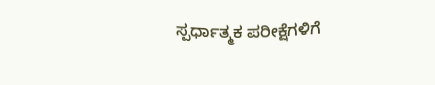ಸ್ಪರ್ಧಾತ್ಮಕ ಪರೀಕ್ಷೆಗಳಿಗೆ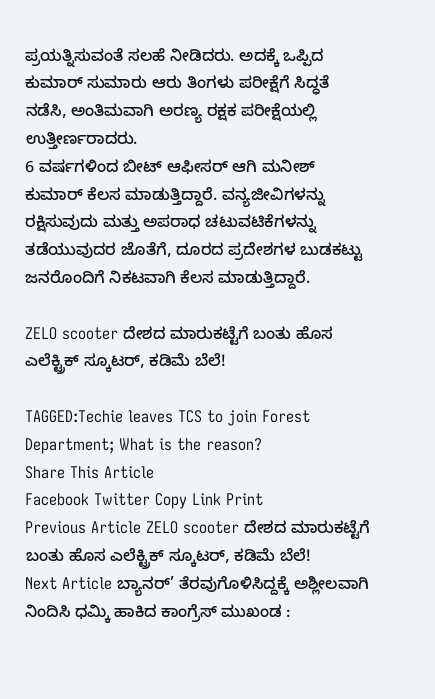ಪ್ರಯತ್ನಿಸುವಂತೆ ಸಲಹೆ ನೀಡಿದರು. ಅದಕ್ಕೆ ಒಪ್ಪಿದ ಕುಮಾರ್ ಸುಮಾರು ಆರು ತಿಂಗಳು ಪರೀಕ್ಷೆಗೆ ಸಿದ್ಧತೆ ನಡೆಸಿ, ಅಂತಿಮವಾಗಿ ಅರಣ್ಯ ರಕ್ಷಕ ಪರೀಕ್ಷೆಯಲ್ಲಿ ಉತ್ತೀರ್ಣರಾದರು.
6 ವರ್ಷಗಳಿಂದ ಬೀಟ್ ಆಫೀಸರ್ ಆಗಿ ಮನೀಶ್ ಕುಮಾರ್ ಕೆಲಸ ಮಾಡುತ್ತಿದ್ದಾರೆ. ವನ್ಯಜೀವಿಗಳನ್ನು ರಕ್ಷಿಸುವುದು ಮತ್ತು ಅಪರಾಧ ಚಟುವಟಿಕೆಗಳನ್ನು ತಡೆಯುವುದರ ಜೊತೆಗೆ, ದೂರದ ಪ್ರದೇಶಗಳ ಬುಡಕಟ್ಟು ಜನರೊಂದಿಗೆ ನಿಕಟವಾಗಿ ಕೆಲಸ ಮಾಡುತ್ತಿದ್ದಾರೆ.

ZELO scooter ದೇಶದ ಮಾರುಕಟ್ಟೆಗೆ ಬಂತು ಹೊಸ ಎಲೆಕ್ಟ್ರಿಕ್ ಸ್ಕೂಟರ್, ಕಡಿಮೆ‌ ಬೆಲೆ!

TAGGED:Techie leaves TCS to join Forest Department; What is the reason?
Share This Article
Facebook Twitter Copy Link Print
Previous Article ZELO scooter ದೇಶದ ಮಾರುಕಟ್ಟೆಗೆ ಬಂತು ಹೊಸ ಎಲೆಕ್ಟ್ರಿಕ್ ಸ್ಕೂಟರ್, ಕಡಿಮೆ‌ ಬೆಲೆ!
Next Article ಬ್ಯಾನರ್’ ತೆರವುಗೊಳಿಸಿದ್ದಕ್ಕೆ ಅಶ್ಲೀಲವಾಗಿ ನಿಂದಿಸಿ ಧಮ್ಕಿ ಹಾಕಿದ ಕಾಂಗ್ರೆಸ್ ಮುಖಂಡ :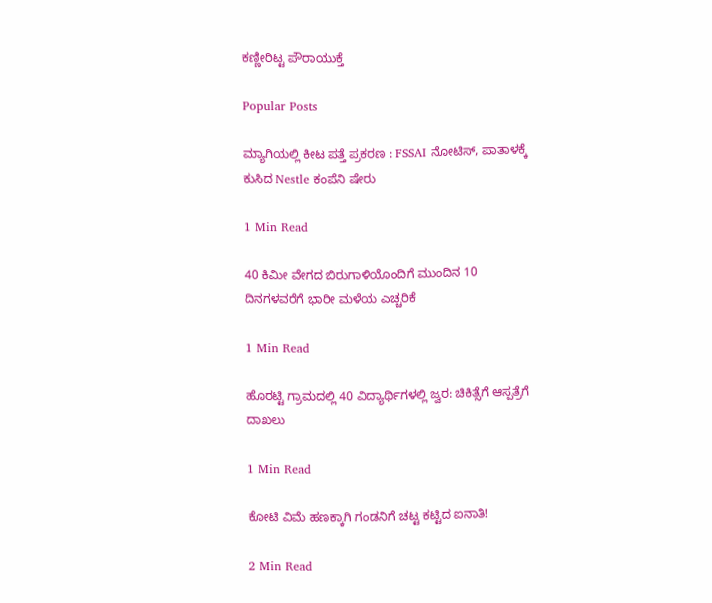ಕಣ್ಣೀರಿಟ್ಟ ಪೌರಾಯುಕ್ತೆ

Popular Posts

ಮ್ಯಾಗಿಯಲ್ಲಿ ಕೀಟ ಪತ್ತೆ ಪ್ರಕರಣ : FSSAI ನೋಟಿಸ್, ಪಾತಾಳಕ್ಕೆ ಕುಸಿದ Nestle ಕಂಪೆನಿ ಷೇರು

1 Min Read

40 ಕಿಮೀ ವೇಗದ ಬಿರುಗಾಳಿಯೊಂದಿಗೆ ಮುಂದಿನ 10 ದಿನಗಳವರೆಗೆ ಭಾರೀ ಮಳೆಯ ಎಚ್ಚರಿಕೆ

1 Min Read

ಹೊರಟ್ಟಿ ಗ್ರಾಮದಲ್ಲಿ 40 ವಿದ್ಯಾರ್ಥಿಗಳಲ್ಲಿ ಜ್ವರ: ಚಿಕಿತ್ಸೆಗೆ ಆಸ್ಪತ್ರೆಗೆ ದಾಖಲು

1 Min Read

ಕೋಟಿ ವಿಮೆ ಹಣಕ್ಕಾಗಿ ಗಂಡನಿಗೆ ಚಟ್ಟ ಕಟ್ಟಿದ ಐನಾತಿ!

2 Min Read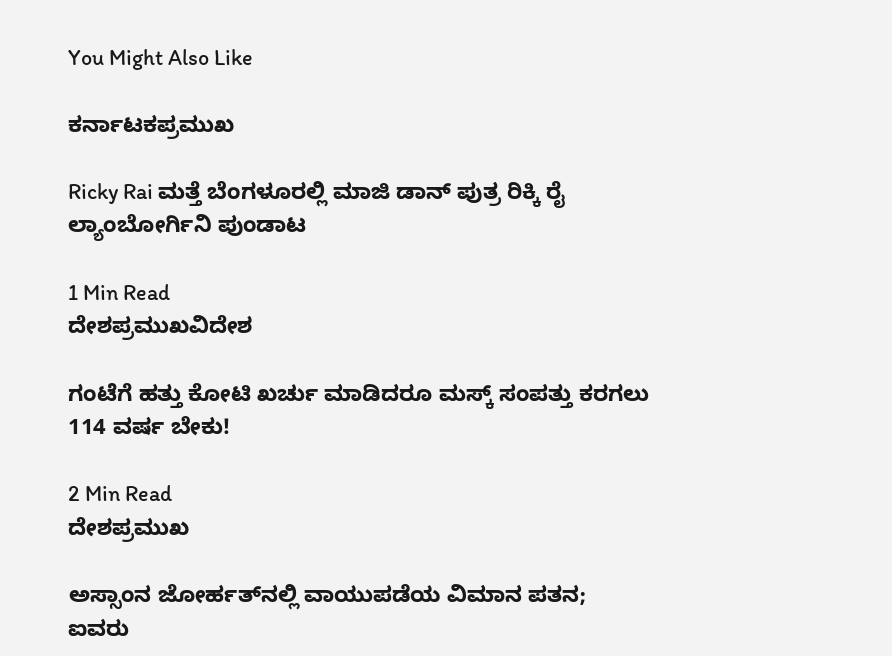You Might Also Like

ಕರ್ನಾಟಕಪ್ರಮುಖ

Ricky Rai ಮತ್ತೆ ಬೆಂಗಳೂರಲ್ಲಿ ಮಾಜಿ ಡಾನ್ ಪುತ್ರ ರಿಕ್ಕಿ ರೈ ಲ್ಯಾಂಬೋರ್ಗಿನಿ ಪುಂಡಾಟ

1 Min Read
ದೇಶಪ್ರಮುಖವಿದೇಶ

ಗಂಟೆಗೆ ಹತ್ತು‌ ಕೋಟಿ‌ ಖರ್ಚು‌ ಮಾಡಿದರೂ ಮಸ್ಕ್ ಸಂಪತ್ತು ಕರಗಲು 114 ವರ್ಷ ಬೇಕು!

2 Min Read
ದೇಶಪ್ರಮುಖ

ಅಸ್ಸಾಂನ ಜೋರ್ಹತ್‌ನಲ್ಲಿ ವಾಯುಪಡೆಯ ವಿಮಾನ ಪತನ; ಐವರು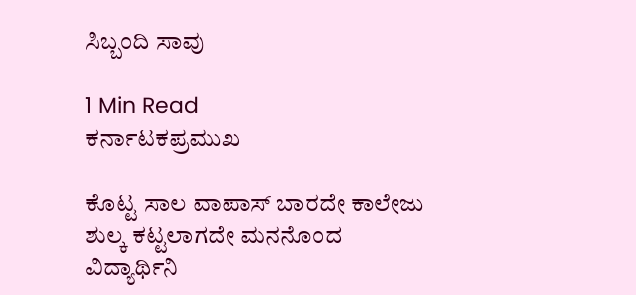ಸಿಬ್ಬಂದಿ ಸಾವು

1 Min Read
ಕರ್ನಾಟಕಪ್ರಮುಖ

ಕೊಟ್ಟ ಸಾಲ ವಾಪಾಸ್ ಬಾರದೇ ಕಾಲೇಜು ಶುಲ್ಕ ಕಟ್ಟಲಾಗದೇ ಮನನೊಂದ ವಿದ್ಯಾರ್ಥಿನಿ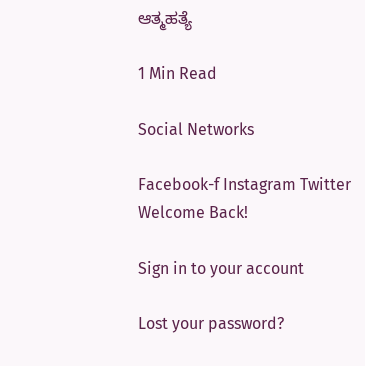ಆತ್ಮಹತ್ಯೆ

1 Min Read

Social Networks

Facebook-f Instagram Twitter
Welcome Back!

Sign in to your account

Lost your password?